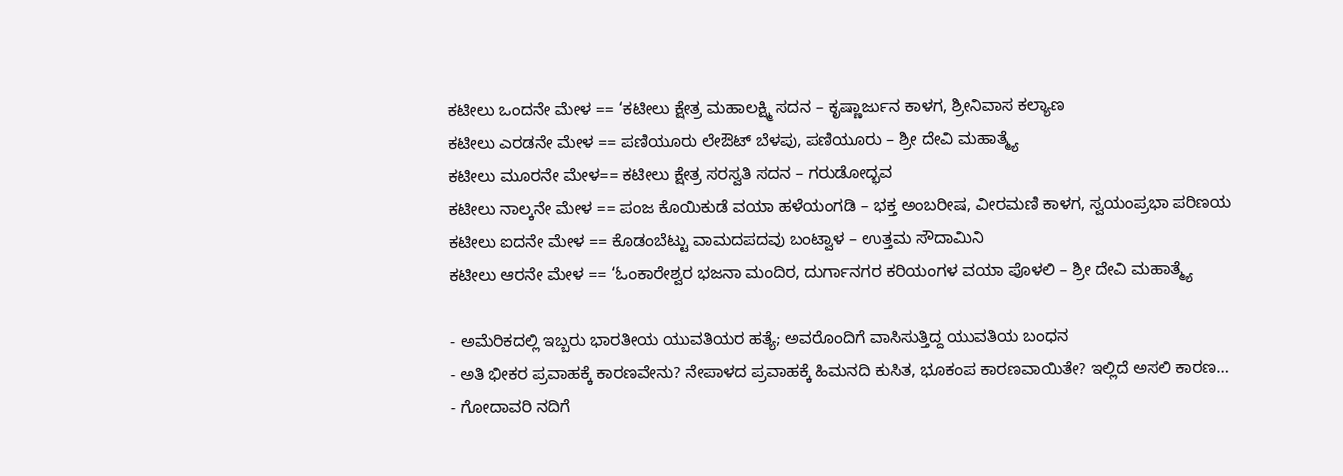ಕಟೀಲು ಒಂದನೇ ಮೇಳ == ‘ಕಟೀಲು ಕ್ಷೇತ್ರ ಮಹಾಲಕ್ಷ್ಮಿ ಸದನ – ಕೃಷ್ಣಾರ್ಜುನ ಕಾಳಗ, ಶ್ರೀನಿವಾಸ ಕಲ್ಯಾಣ
ಕಟೀಲು ಎರಡನೇ ಮೇಳ == ಪಣಿಯೂರು ಲೇಔಟ್ ಬೆಳಪು, ಪಣಿಯೂರು – ಶ್ರೀ ದೇವಿ ಮಹಾತ್ಮ್ಯೆ
ಕಟೀಲು ಮೂರನೇ ಮೇಳ== ಕಟೀಲು ಕ್ಷೇತ್ರ ಸರಸ್ವತಿ ಸದನ – ಗರುಡೋದ್ಭವ
ಕಟೀಲು ನಾಲ್ಕನೇ ಮೇಳ == ಪಂಜ ಕೊಯಿಕುಡೆ ವಯಾ ಹಳೆಯಂಗಡಿ – ಭಕ್ತ ಅಂಬರೀಷ, ವೀರಮಣಿ ಕಾಳಗ, ಸ್ವಯಂಪ್ರಭಾ ಪರಿಣಯ
ಕಟೀಲು ಐದನೇ ಮೇಳ == ಕೊಡಂಬೆಟ್ಟು ವಾಮದಪದವು ಬಂಟ್ವಾಳ – ಉತ್ತಮ ಸೌದಾಮಿನಿ
ಕಟೀಲು ಆರನೇ ಮೇಳ == ‘ಓಂಕಾರೇಶ್ವರ ಭಜನಾ ಮಂದಿರ, ದುರ್ಗಾನಗರ ಕರಿಯಂಗಳ ವಯಾ ಪೊಳಲಿ – ಶ್ರೀ ದೇವಿ ಮಹಾತ್ಮ್ಯೆ

- ಅಮೆರಿಕದಲ್ಲಿ ಇಬ್ಬರು ಭಾರತೀಯ ಯುವತಿಯರ ಹತ್ಯೆ; ಅವರೊಂದಿಗೆ ವಾಸಿಸುತ್ತಿದ್ದ ಯುವತಿಯ ಬಂಧನ
- ಅತಿ ಭೀಕರ ಪ್ರವಾಹಕ್ಕೆ ಕಾರಣವೇನು? ನೇಪಾಳದ ಪ್ರವಾಹಕ್ಕೆ ಹಿಮನದಿ ಕುಸಿತ, ಭೂಕಂಪ ಕಾರಣವಾಯಿತೇ? ಇಲ್ಲಿದೆ ಅಸಲಿ ಕಾರಣ…
- ಗೋದಾವರಿ ನದಿಗೆ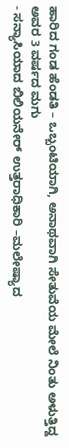ಹಾರಿದ ಗಂಡ ಹೆಂಡತಿ – ಒಬ್ಬಂಟಿಯಾಗಿ, ಅನಾಥವಾಗಿ ಸೇತುವೆಯ ಮೇಲೆ ನಿಂತು ಅಳುತ್ತಿದ್ದ ಅವರ 3 ವರ್ಷದ ಮಗು
- ಸನ್ಯಾಸಿಯಾದ ಬಿಲಿಯನೇರ್ ಉತ್ತರಾಧಿಕಾರಿ –ಮಲೇಷ್ಯಾದ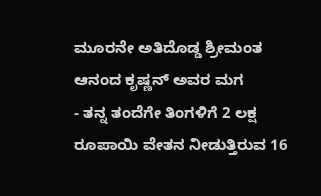ಮೂರನೇ ಅತಿದೊಡ್ಡ ಶ್ರೀಮಂತ ಆನಂದ ಕೃಷ್ಣನ್ ಅವರ ಮಗ
- ತನ್ನ ತಂದೆಗೇ ತಿಂಗಳಿಗೆ 2 ಲಕ್ಷ ರೂಪಾಯಿ ವೇತನ ನೀಡುತ್ತಿರುವ 16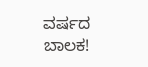ವರ್ಷದ ಬಾಲಕ!